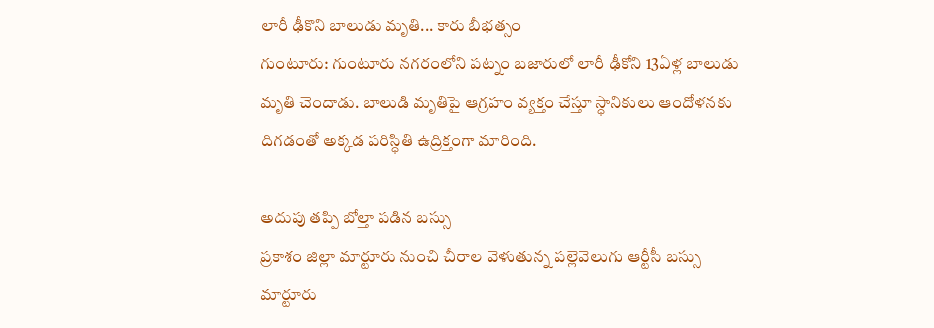లారీ ఢీకొని బాలుడు మృతి... కారు బీభత్సం
గుంటూరు: గుంటూరు నగరంలోని పట్నం బజారులో లారీ ఢీకోని 13ఏళ్ల బాలుడు మృతి చెందాడు. బాలుడి మృతిపై ఆగ్రహం వ్యక్తం చేస్తూ స్ధానికులు ఆందోళనకు దిగడంతో అక్కడ పరిస్ధితి ఉద్రిక్తంగా మారింది.

అదుపు తప్పి బోల్తా పడిన బస్సు
ప్రకాశం జిల్లా మార్టూరు నుంచి చీరాల వెళుతున్న పల్లెవెలుగు ఆర్టీసీ బస్సు మార్టూరు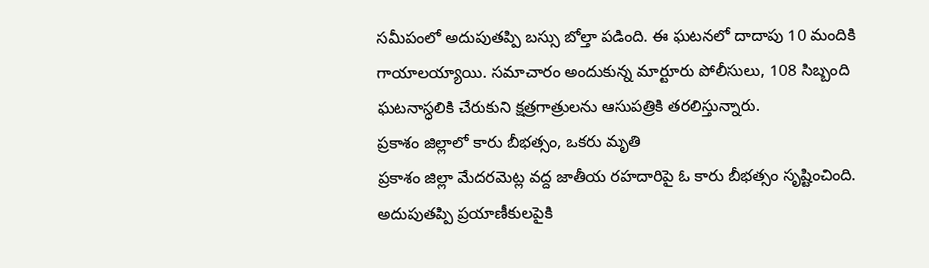సమీపంలో అదుపుతప్పి బస్సు బోల్తా పడింది. ఈ ఘటనలో దాదాపు 10 మందికి గాయాలయ్యాయి. సమాచారం అందుకున్న మార్టూరు పోలీసులు, 108 సిబ్బంది ఘటనాస్ధలికి చేరుకుని క్షత్రగాత్రులను ఆసుపత్రికి తరలిస్తున్నారు.
ప్రకాశం జిల్లాలో కారు బీభత్సం, ఒకరు మృతి
ప్రకాశం జిల్లా మేదరమెట్ల వద్ద జాతీయ రహదారిపై ఓ కారు బీభత్సం సృష్టించింది. అదుపుతప్పి ప్రయాణీకులపైకి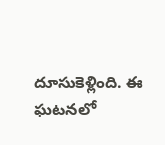దూసుకెళ్లింది. ఈ ఘటనలో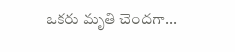ఒకరు మృతి చెందగా...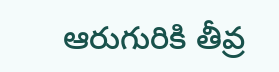ఆరుగురికి తీవ్ర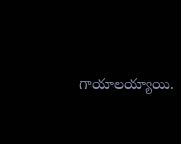గాయాలయ్యాయి.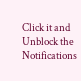Click it and Unblock the Notifications